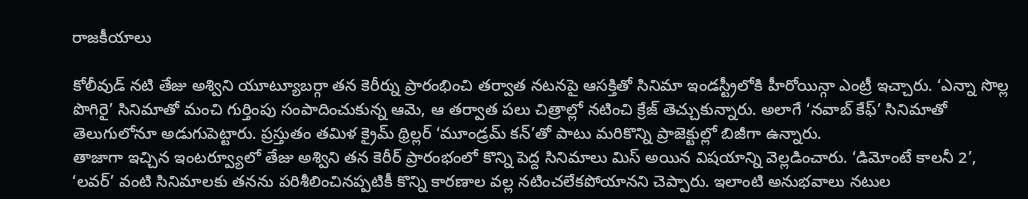రాజకీయాలు

కోలీవుడ్ నటి తేజు అశ్విని యూట్యూబర్గా తన కెరీర్ను ప్రారంభించి తర్వాత నటనపై ఆసక్తితో సినిమా ఇండస్ట్రీలోకి హీరోయిన్గా ఎంట్రీ ఇచ్చారు. ‘ఎన్నా సొల్ల పొగిరై’ సినిమాతో మంచి గుర్తింపు సంపాదించుకున్న ఆమె, ఆ తర్వాత పలు చిత్రాల్లో నటించి క్రేజ్ తెచ్చుకున్నారు. అలాగే ‘నవాబ్ కేఫ్’ సినిమాతో తెలుగులోనూ అడుగుపెట్టారు. ప్రస్తుతం తమిళ క్రైమ్ థ్రిల్లర్ ‘మూండ్రమ్ కన్’తో పాటు మరికొన్ని ప్రాజెక్టుల్లో బిజీగా ఉన్నారు.
తాజాగా ఇచ్చిన ఇంటర్వ్యూలో తేజు అశ్విని తన కెరీర్ ప్రారంభంలో కొన్ని పెద్ద సినిమాలు మిస్ అయిన విషయాన్ని వెల్లడించారు. ‘డిమోంటే కాలనీ 2’, ‘లవర్’ వంటి సినిమాలకు తనను పరిశీలించినప్పటికీ కొన్ని కారణాల వల్ల నటించలేకపోయానని చెప్పారు. ఇలాంటి అనుభవాలు నటుల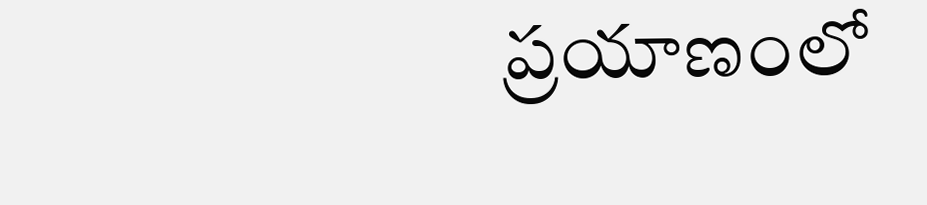ప్రయాణంలో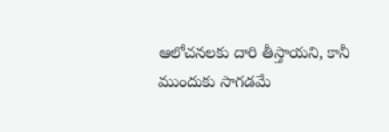ఆలోచనలకు దారి తీస్తాయని, కానీ ముందుకు సాగడమే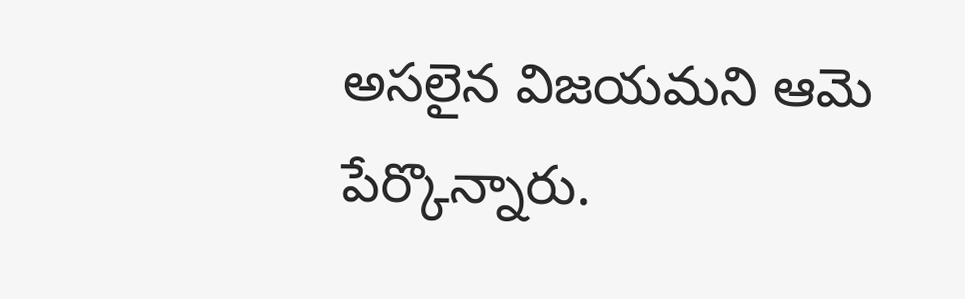అసలైన విజయమని ఆమె పేర్కొన్నారు.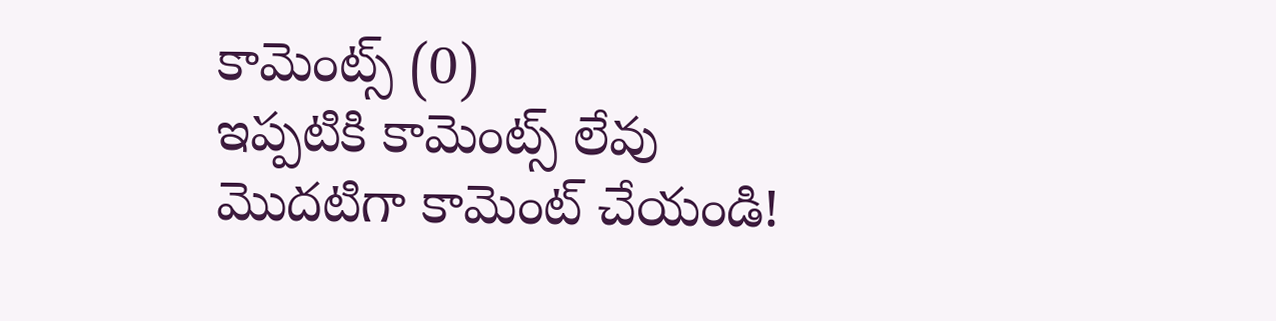కామెంట్స్ (0)
ఇప్పటికి కామెంట్స్ లేవు
మొదటిగా కామెంట్ చేయండి!